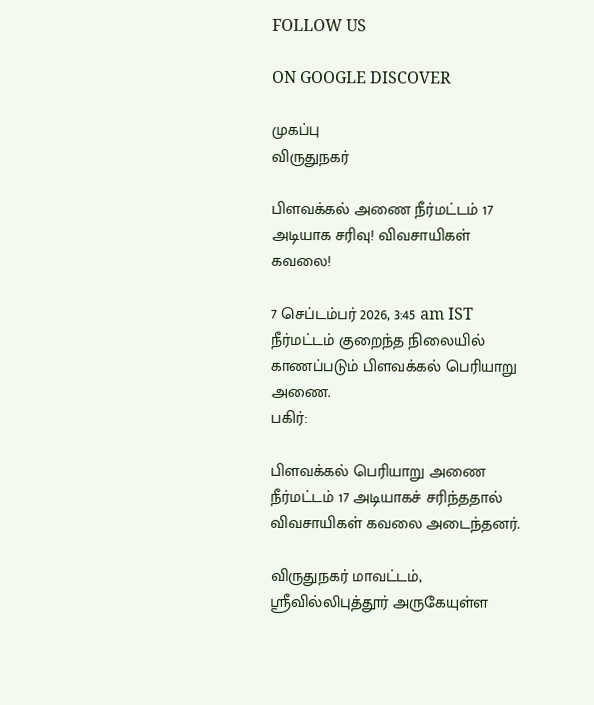FOLLOW US

ON GOOGLE DISCOVER

முகப்பு
விருதுநகர்

பிளவக்கல் அணை நீர்மட்டம் 17 அடியாக சரிவு! விவசாயிகள் கவலை!

7 செப்டம்பர் 2026, 3:45 am IST
நீர்மட்டம் குறைந்த நிலையில் காணப்படும் பிளவக்கல் பெரியாறு அணை.
பகிர்:

பிளவக்கல் பெரியாறு அணை நீர்மட்டம் 17 அடியாகச் சரிந்ததால் விவசாயிகள் கவலை அடைந்தனர்.

விருதுநகர் மாவட்டம், ஸ்ரீவில்லிபுத்தூர் அருகேயுள்ள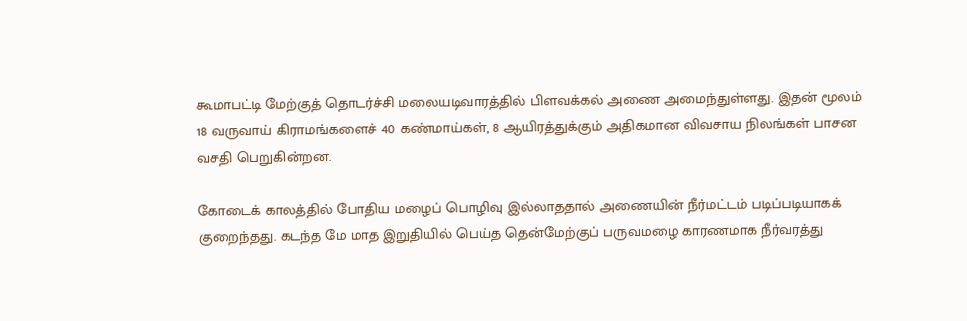கூமாபட்டி மேற்குத் தொடர்ச்சி மலையடிவாரத்தில் பிளவக்கல் அணை அமைந்துள்ளது. இதன் மூலம் 18 வருவாய் கிராமங்களைச் 40 கண்மாய்கள், 8 ஆயிரத்துக்கும் அதிகமான விவசாய நிலங்கள் பாசன வசதி பெறுகின்றன.

கோடைக் காலத்தில் போதிய மழைப் பொழிவு இல்லாததால் அணையின் நீர்மட்டம் படிப்படியாகக் குறைந்தது. கடந்த மே மாத இறுதியில் பெய்த தென்மேற்குப் பருவமழை காரணமாக நீர்வரத்து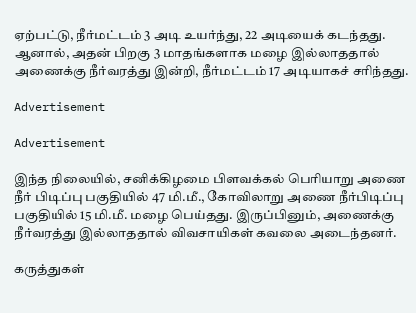ஏற்பட்டு, நீர்மட்டம் 3 அடி உயர்ந்து, 22 அடியைக் கடந்தது. ஆனால், அதன் பிறகு 3 மாதங்களாக மழை இல்லாததால் அணைக்கு நீர்வரத்து இன்றி, நீர்மட்டம் 17 அடியாகச் சரிந்தது.

Advertisement

Advertisement

இந்த நிலையில், சனிக்கிழமை பிளவக்கல் பெரியாறு அணை நீர் பிடிப்பு பகுதியில் 47 மி.மீ., கோவிலாறு அணை நீர்பிடிப்பு பகுதியில் 15 மி.மீ. மழை பெய்தது. இருப்பினும், அணைக்கு நீர்வரத்து இல்லாததால் விவசாயிகள் கவலை அடைந்தனர்.

கருத்துகள்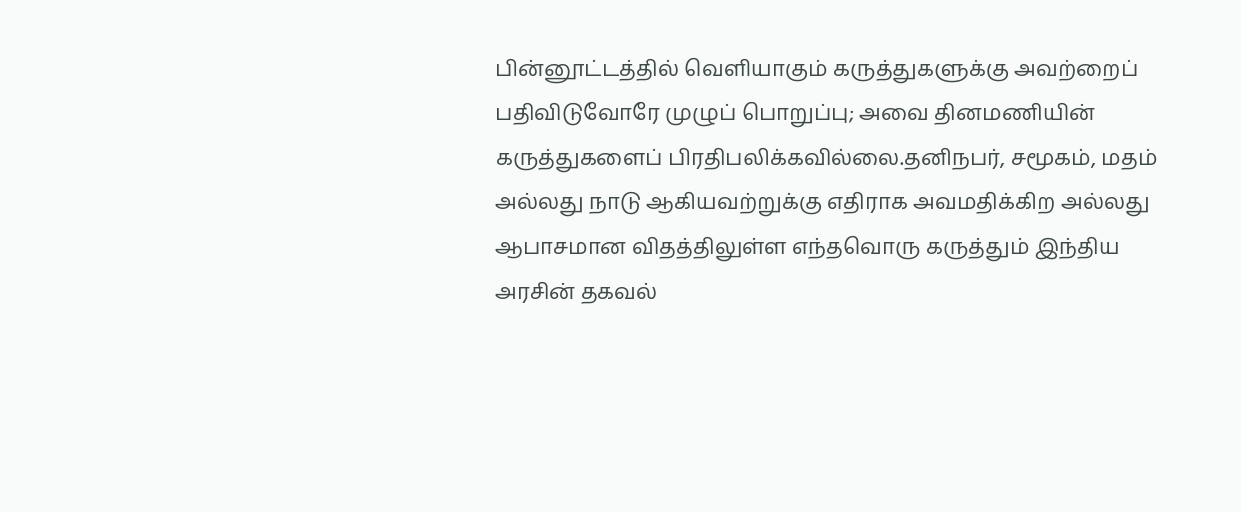பின்னூட்டத்தில் வெளியாகும் கருத்துகளுக்கு அவற்றைப் பதிவிடுவோரே முழுப் பொறுப்பு; அவை தினமணியின் கருத்துகளைப் பிரதிபலிக்கவில்லை.தனிநபர், சமூகம், மதம் அல்லது நாடு ஆகியவற்றுக்கு எதிராக அவமதிக்கிற அல்லது ஆபாசமான விதத்திலுள்ள எந்தவொரு கருத்தும் இந்திய அரசின் தகவல்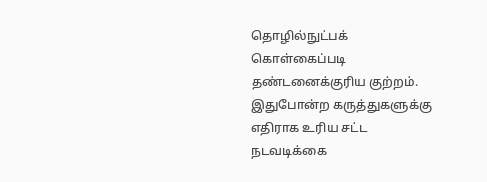தொழில்நுட்பக் கொள்கைப்படி தண்டனைக்குரிய குற்றம். இதுபோன்ற கருத்துகளுக்கு எதிராக உரிய சட்ட நடவடிக்கை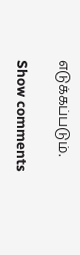எடுக்கப்படும்.

Show comments